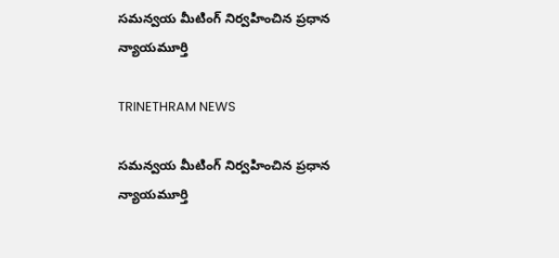సమన్వయ మీటింగ్ నిర్వహించిన ప్రధాన న్యాయమూర్తి

TRINETHRAM NEWS

సమన్వయ మీటింగ్ నిర్వహించిన ప్రధాన న్యాయమూర్తి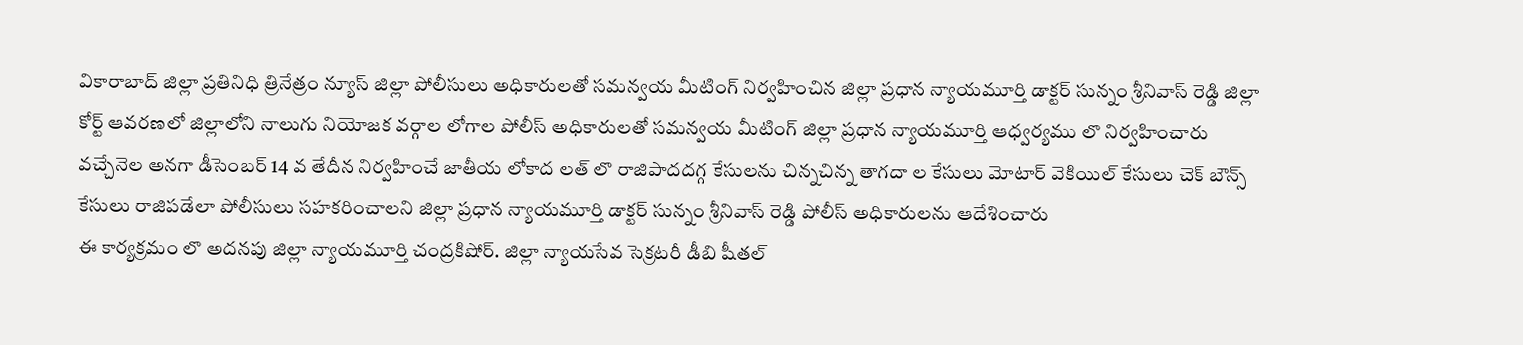వికారాబాద్ జిల్లా ప్రతినిధి త్రినేత్రం న్యూస్ జిల్లా పోలీసులు అధికారులతో సమన్వయ మీటింగ్ నిర్వహించిన జిల్లా ప్రధాన న్యాయమూర్తి డాక్టర్ సున్నం శ్రీనివాస్ రెడ్డి జిల్లా కోర్ట్ ఆవరణలో జిల్లాలోని నాలుగు నియోజక వర్గాల లోగాల పోలీస్ అధికారులతో సమన్వయ మీటింగ్ జిల్లా ప్రధాన న్యాయమూర్తి ఆధ్వర్యము లొ నిర్వహించారు వచ్చేనెల అనగా డీసెంబర్ 14 వ తేదీన నిర్వహించే జాతీయ లోకాద లత్ లొ రాజిపాదదగ్గ కేసులను చిన్నచిన్న తాగదా ల కేసులు మోటార్ వెకియిల్ కేసులు చెక్ బౌన్స్ కేసులు రాజిపడేలా పోలీసులు సహకరించాలని జిల్లా ప్రధాన న్యాయమూర్తి డాక్టర్ సున్నం శ్రీనివాస్ రెడ్డి పోలీస్ అధికారులను ఆదేశించారు
ఈ కార్యక్రమం లొ అదనపు జిల్లా న్యాయమూర్తి చంద్రకిషోర్. జిల్లా న్యాయసేవ సెక్రటరీ డీబి షీతల్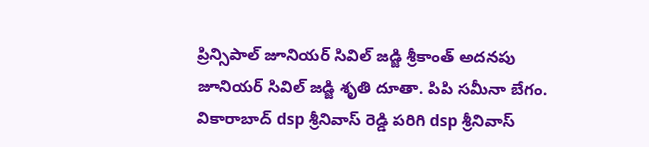ప్రిన్సిపాల్ జూనియర్ సివిల్ జడ్జి శ్రీకాంత్ అదనపు జూనియర్ సివిల్ జడ్జి శృతి దూతా. పిపి సమీనా బేగం.
వికారాబాద్ dsp శ్రీనివాస్ రెడ్డి పరిగి dsp శ్రీనివాస్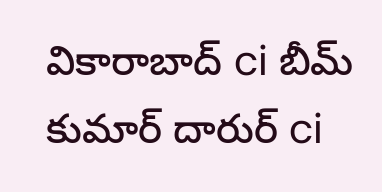వికారాబాద్ ci బీమ్ కుమార్ దారుర్ ci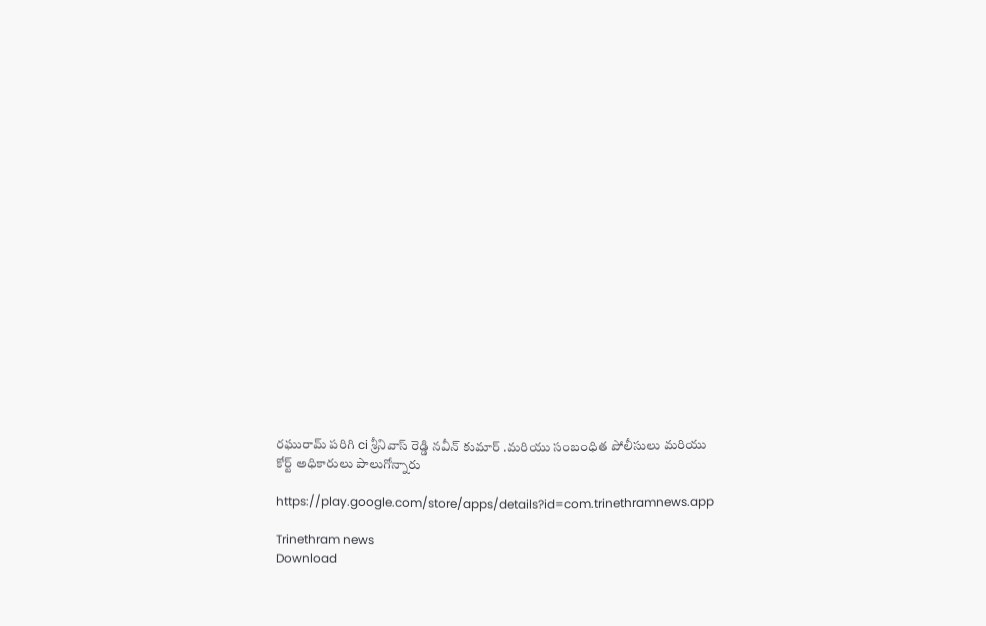రఘురామ్ పరిగి ci శ్రీనివాస్ రెడ్డి నవీన్ కుమార్ .మరియు సంబంధిత పోలీసులు మరియు కోర్ట్ అధికారులు పాలుగోన్నారు

https://play.google.com/store/apps/details?id=com.trinethramnews.app

Trinethram news
Download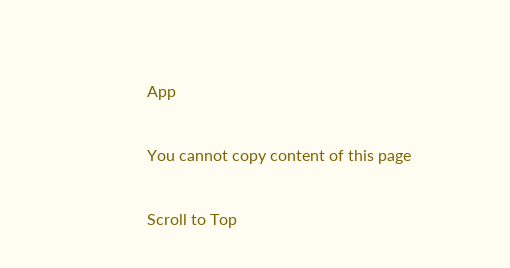App

You cannot copy content of this page

Scroll to Top